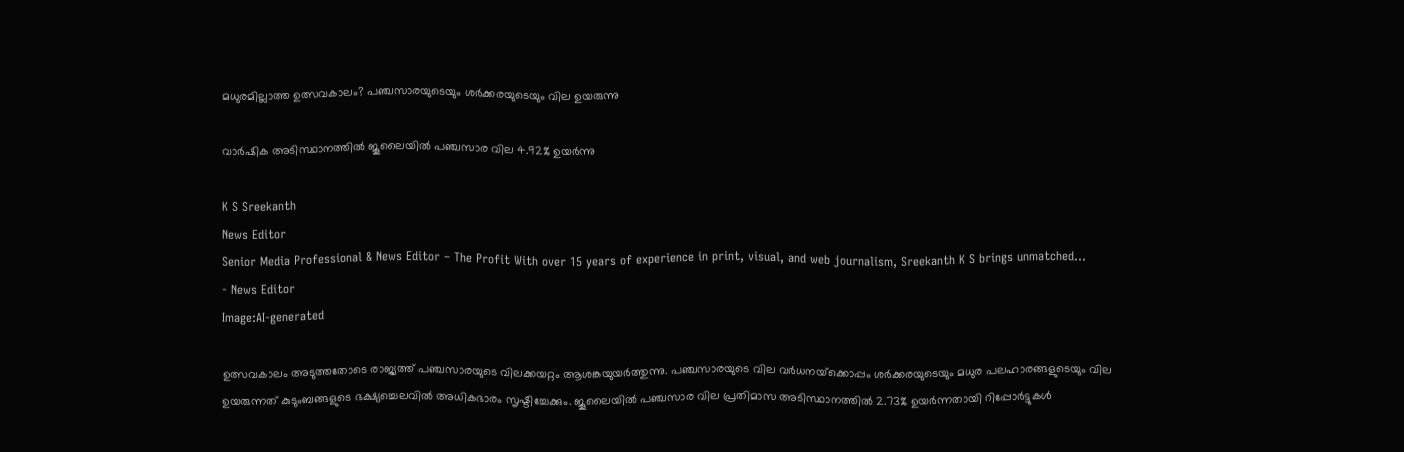മധുരമില്ലാത്ത ഉത്സവകാലം? പഞ്ചസാരയുടെയും ശര്‍ക്കരയുടെയും വില ഉയരുന്നു

വാര്‍ഷിക അടിസ്ഥാനത്തില്‍ ജൂലൈയില്‍ പഞ്ചസാര വില 4.92% ഉയര്‍ന്നു

K S Sreekanth
News Editor
Senior Media Professional & News Editor – The Profit With over 15 years of experience in print, visual, and web journalism, Sreekanth K S brings unmatched...
- News Editor
Image:AI-generated

ഉത്സവകാലം അടുത്തതോടെ രാജ്യത്ത് പഞ്ചസാരയുടെ വിലക്കയറ്റം ആശങ്കയുയര്‍ത്തുന്നു. പഞ്ചസാരയുടെ വില വര്‍ധനയ്‌ക്കൊപ്പം ശര്‍ക്കരയുടെയും മധുര പലഹാരങ്ങളുടെയും വില ഉയരുന്നത് കുടുംബങ്ങളുടെ ഭക്ഷ്യച്ചെലവില്‍ അധികഭാരം സൃഷ്ടിച്ചേക്കും. ജൂലൈയില്‍ പഞ്ചസാര വില പ്രതിമാസ അടിസ്ഥാനത്തില്‍ 2.73% ഉയര്‍ന്നതായി റിപ്പോര്‍ട്ടുകള്‍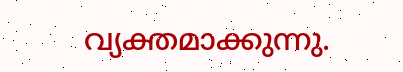വ്യക്തമാക്കുന്നു.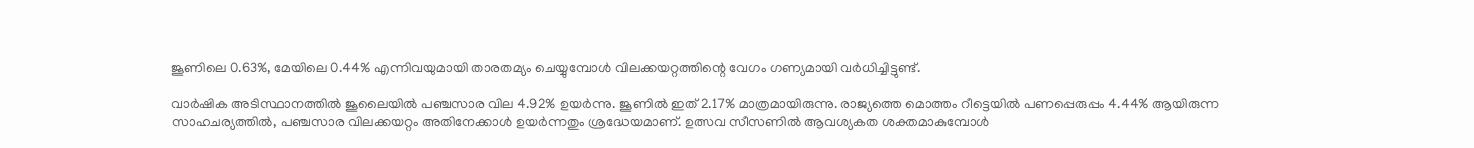ജൂണിലെ 0.63%, മേയിലെ 0.44% എന്നിവയുമായി താരതമ്യം ചെയ്യുമ്പോള്‍ വിലക്കയറ്റത്തിന്റെ വേഗം ഗണ്യമായി വര്‍ധിച്ചിട്ടുണ്ട്.

വാര്‍ഷിക അടിസ്ഥാനത്തില്‍ ജൂലൈയില്‍ പഞ്ചസാര വില 4.92% ഉയര്‍ന്നു. ജൂണില്‍ ഇത് 2.17% മാത്രമായിരുന്നു. രാജ്യത്തെ മൊത്തം റീട്ടെയില്‍ പണപ്പെരുപ്പം 4.44% ആയിരുന്ന സാഹചര്യത്തില്‍, പഞ്ചസാര വിലക്കയറ്റം അതിനേക്കാള്‍ ഉയര്‍ന്നതും ശ്രദ്ധേയമാണ്. ഉത്സവ സീസണില്‍ ആവശ്യകത ശക്തമാകുമ്പോള്‍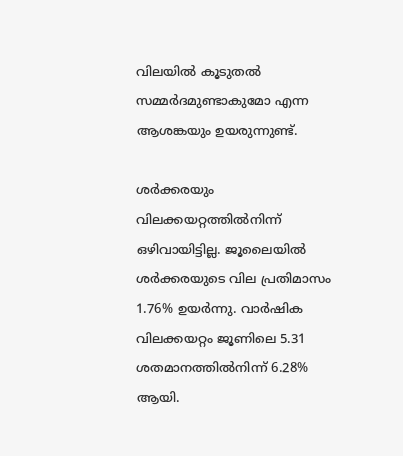വിലയില്‍ കൂടുതല്‍ സമ്മര്‍ദമുണ്ടാകുമോ എന്ന ആശങ്കയും ഉയരുന്നുണ്ട്.

ശര്‍ക്കരയും വിലക്കയറ്റത്തില്‍നിന്ന് ഒഴിവായിട്ടില്ല. ജൂലൈയില്‍ ശര്‍ക്കരയുടെ വില പ്രതിമാസം 1.76% ഉയര്‍ന്നു. വാര്‍ഷിക വിലക്കയറ്റം ജൂണിലെ 5.31 ശതമാനത്തില്‍നിന്ന് 6.28% ആയി.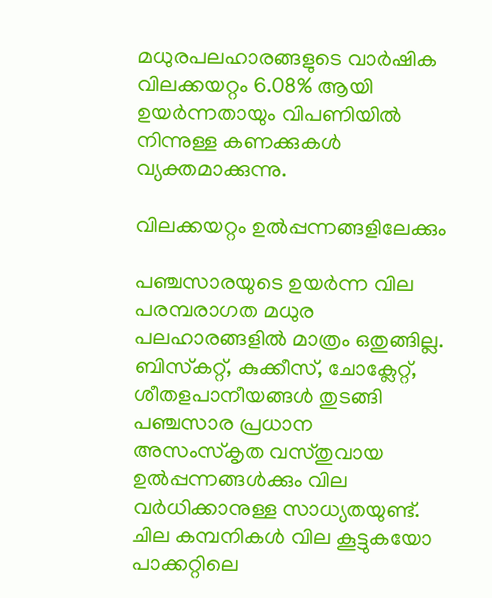മധുരപലഹാരങ്ങളുടെ വാര്‍ഷിക വിലക്കയറ്റം 6.08% ആയി ഉയര്‍ന്നതായും വിപണിയില്‍ നിന്നുള്ള കണക്കുകള്‍ വ്യക്തമാക്കുന്നു.

വിലക്കയറ്റം ഉല്‍പ്പന്നങ്ങളിലേക്കും

പഞ്ചസാരയുടെ ഉയര്‍ന്ന വില പരമ്പരാഗത മധുര പലഹാരങ്ങളില്‍ മാത്രം ഒതുങ്ങില്ല. ബിസ്‌കറ്റ്, കുക്കീസ്, ചോക്ലേറ്റ്, ശീതളപാനീയങ്ങള്‍ തുടങ്ങി പഞ്ചസാര പ്രധാന അസംസ്‌കൃത വസ്തുവായ ഉല്‍പ്പന്നങ്ങള്‍ക്കും വില വര്‍ധിക്കാനുള്ള സാധ്യതയുണ്ട്. ചില കമ്പനികള്‍ വില കൂട്ടുകയോ പാക്കറ്റിലെ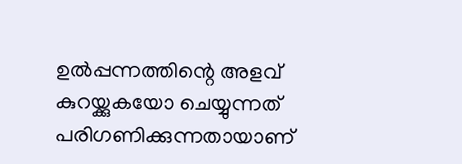ഉല്‍പ്പന്നത്തിന്റെ അളവ് കുറയ്ക്കുകയോ ചെയ്യുന്നത് പരിഗണിക്കുന്നതായാണ്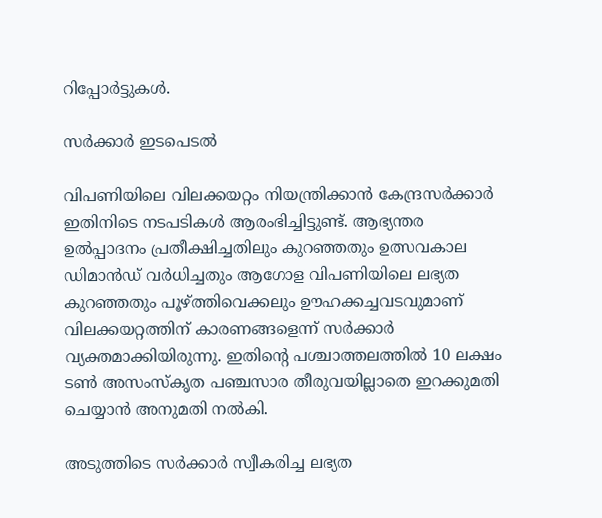റിപ്പോര്‍ട്ടുകള്‍.

സര്‍ക്കാര്‍ ഇടപെടല്‍

വിപണിയിലെ വിലക്കയറ്റം നിയന്ത്രിക്കാന്‍ കേന്ദ്രസര്‍ക്കാര്‍ ഇതിനിടെ നടപടികള്‍ ആരംഭിച്ചിട്ടുണ്ട്. ആഭ്യന്തര ഉല്‍പ്പാദനം പ്രതീക്ഷിച്ചതിലും കുറഞ്ഞതും ഉത്സവകാല ഡിമാന്‍ഡ് വര്‍ധിച്ചതും ആഗോള വിപണിയിലെ ലഭ്യത കുറഞ്ഞതും പൂഴ്ത്തിവെക്കലും ഊഹക്കച്ചവടവുമാണ് വിലക്കയറ്റത്തിന് കാരണങ്ങളെന്ന് സര്‍ക്കാര്‍ വ്യക്തമാക്കിയിരുന്നു. ഇതിന്റെ പശ്ചാത്തലത്തില്‍ 10 ലക്ഷം ടണ്‍ അസംസ്‌കൃത പഞ്ചസാര തീരുവയില്ലാതെ ഇറക്കുമതി ചെയ്യാന്‍ അനുമതി നല്‍കി.

അടുത്തിടെ സര്‍ക്കാര്‍ സ്വീകരിച്ച ലഭ്യത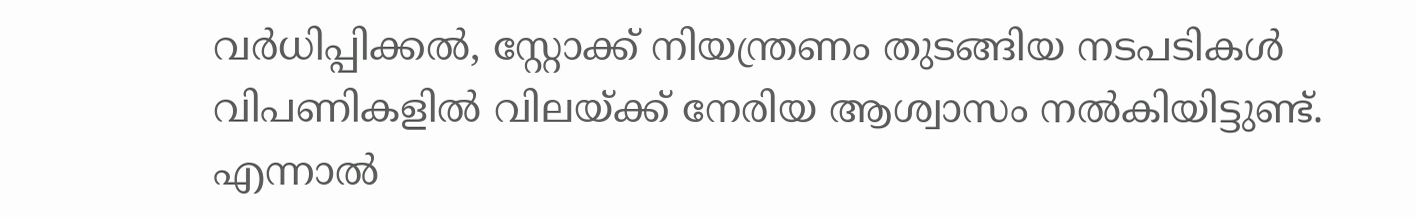വര്‍ധിപ്പിക്കല്‍, സ്റ്റോക്ക് നിയന്ത്രണം തുടങ്ങിയ നടപടികള്‍ വിപണികളില്‍ വിലയ്ക്ക് നേരിയ ആശ്വാസം നല്‍കിയിട്ടുണ്ട്. എന്നാല്‍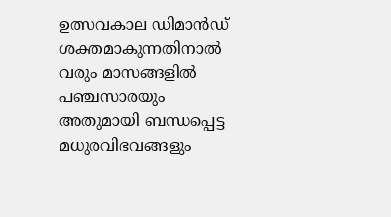ഉത്സവകാല ഡിമാന്‍ഡ് ശക്തമാകുന്നതിനാല്‍ വരും മാസങ്ങളില്‍ പഞ്ചസാരയും അതുമായി ബന്ധപ്പെട്ട മധുരവിഭവങ്ങളും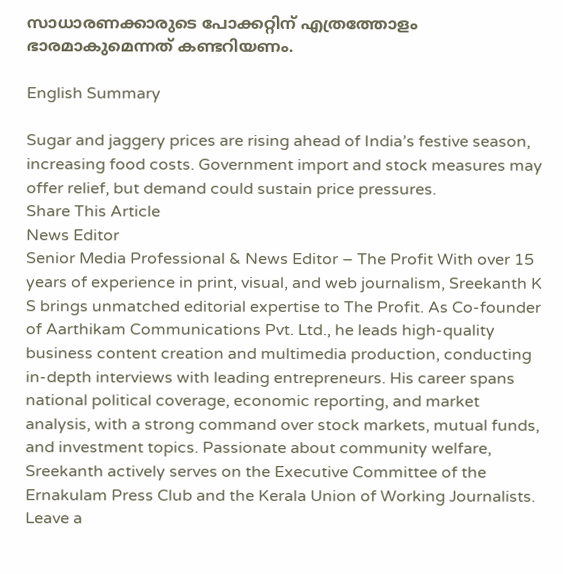സാധാരണക്കാരുടെ പോക്കറ്റിന് എത്രത്തോളം ഭാരമാകുമെന്നത് കണ്ടറിയണം.

English Summary

Sugar and jaggery prices are rising ahead of India’s festive season, increasing food costs. Government import and stock measures may offer relief, but demand could sustain price pressures.
Share This Article
News Editor
Senior Media Professional & News Editor – The Profit With over 15 years of experience in print, visual, and web journalism, Sreekanth K S brings unmatched editorial expertise to The Profit. As Co-founder of Aarthikam Communications Pvt. Ltd., he leads high-quality business content creation and multimedia production, conducting in-depth interviews with leading entrepreneurs. His career spans national political coverage, economic reporting, and market analysis, with a strong command over stock markets, mutual funds, and investment topics. Passionate about community welfare, Sreekanth actively serves on the Executive Committee of the Ernakulam Press Club and the Kerala Union of Working Journalists.
Leave a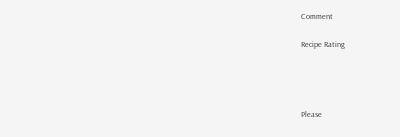Comment

Recipe Rating




Please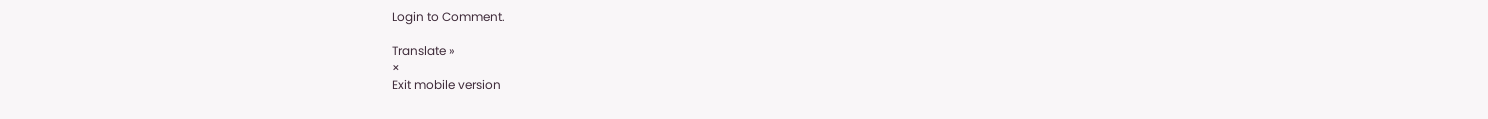Login to Comment.

Translate »
×
Exit mobile version